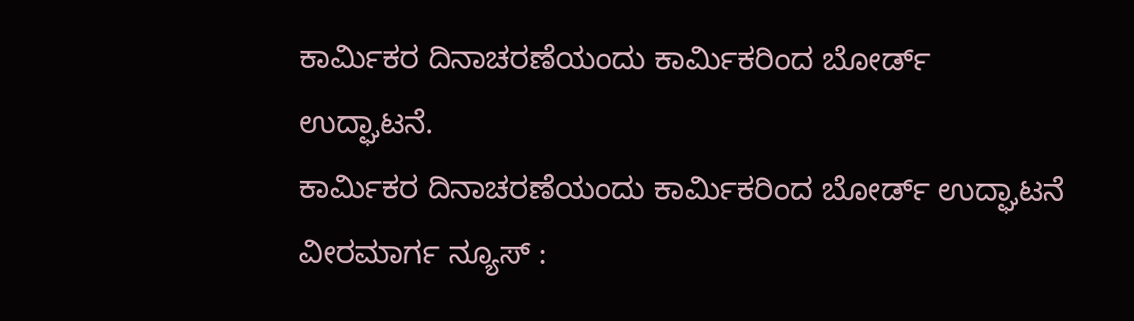ಕಾರ್ಮಿಕರ ದಿನಾಚರಣೆಯಂದು ಕಾರ್ಮಿಕರಿಂದ ಬೋರ್ಡ್ ಉದ್ಘಾಟನೆ.
ಕಾರ್ಮಿಕರ ದಿನಾಚರಣೆಯಂದು ಕಾರ್ಮಿಕರಿಂದ ಬೋರ್ಡ್ ಉದ್ಘಾಟನೆ ವೀರಮಾರ್ಗ ನ್ಯೂಸ್ :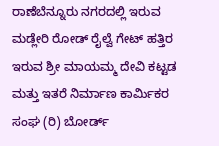ರಾಣೆಬೆನ್ನೂರು ನಗರದಲ್ಲಿ ಇರುವ ಮಡ್ಲೇರಿ ರೋಡ್ ರೈಲ್ವೆ ಗೇಟ್ ಹತ್ತಿರ ಇರುವ ಶ್ರೀ ಮಾಯಮ್ಮ ದೇವಿ ಕಟ್ಟಡ ಮತ್ತು ಇತರೆ ನಿರ್ಮಾಣ ಕಾರ್ಮಿಕರ ಸಂಘ (ರಿ) ಬೋರ್ಡ್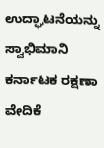ಉದ್ಘಾಟನೆಯನ್ನು ಸ್ವಾಭಿಮಾನಿ ಕರ್ನಾಟಕ ರಕ್ಷಣಾ ವೇದಿಕೆ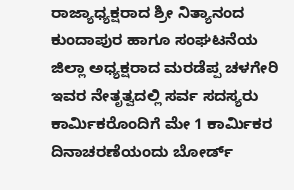ರಾಜ್ಯಾಧ್ಯಕ್ಷರಾದ ಶ್ರೀ ನಿತ್ಯಾನಂದ ಕುಂದಾಪುರ ಹಾಗೂ ಸಂಘಟನೆಯ ಜಿಲ್ಲಾ ಅಧ್ಯಕ್ಷರಾದ ಮರಡೆಪ್ಪ ಚಳಗೇರಿ ಇವರ ನೇತೃತ್ವದಲ್ಲಿ ಸರ್ವ ಸದಸ್ಯರು ಕಾರ್ಮಿಕರೊಂದಿಗೆ ಮೇ 1 ಕಾರ್ಮಿಕರ ದಿನಾಚರಣೆಯಂದು ಬೋರ್ಡ್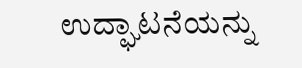ಉದ್ಘಾಟನೆಯನ್ನು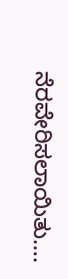ನೆರವೇರಿಸಲಾಯಿತು….